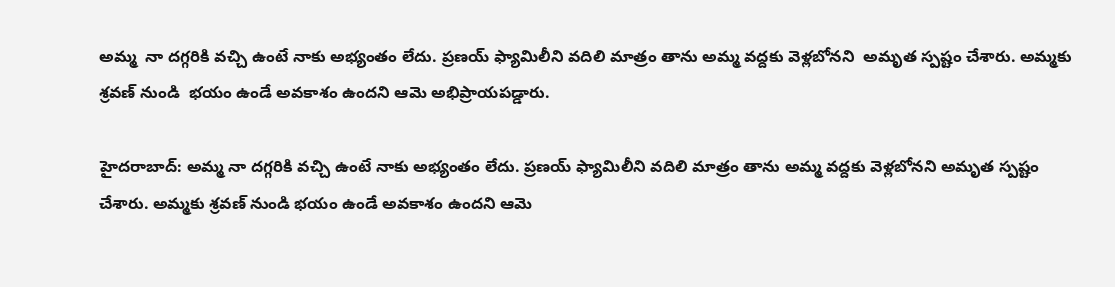అమ్మ  నా దగ్గరికి వచ్చి ఉంటే నాకు అభ్యంతం లేదు. ప్రణయ్ ఫ్యామిలీని వదిలి మాత్రం తాను అమ్మ వద్దకు వెళ్లబోనని  అమృత స్పష్టం చేశారు. అమ్మకు శ్రవణ్ నుండి  భయం ఉండే అవకాశం ఉందని ఆమె అభిప్రాయపడ్డారు.

హైదరాబాద్: అమ్మ నా దగ్గరికి వచ్చి ఉంటే నాకు అభ్యంతం లేదు. ప్రణయ్ ఫ్యామిలీని వదిలి మాత్రం తాను అమ్మ వద్దకు వెళ్లబోనని అమృత స్పష్టం చేశారు. అమ్మకు శ్రవణ్ నుండి భయం ఉండే అవకాశం ఉందని ఆమె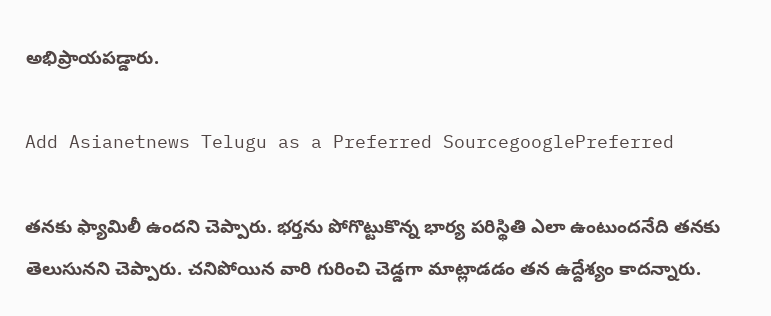అభిప్రాయపడ్డారు.

Add Asianetnews Telugu as a Preferred SourcegooglePreferred

తనకు ఫ్యామిలీ ఉందని చెప్పారు. భర్తను పోగొట్టుకొన్న భార్య పరిస్థితి ఎలా ఉంటుందనేది తనకు తెలుసునని చెప్పారు. చనిపోయిన వారి గురించి చెడ్డగా మాట్లాడడం తన ఉద్దేశ్యం కాదన్నారు.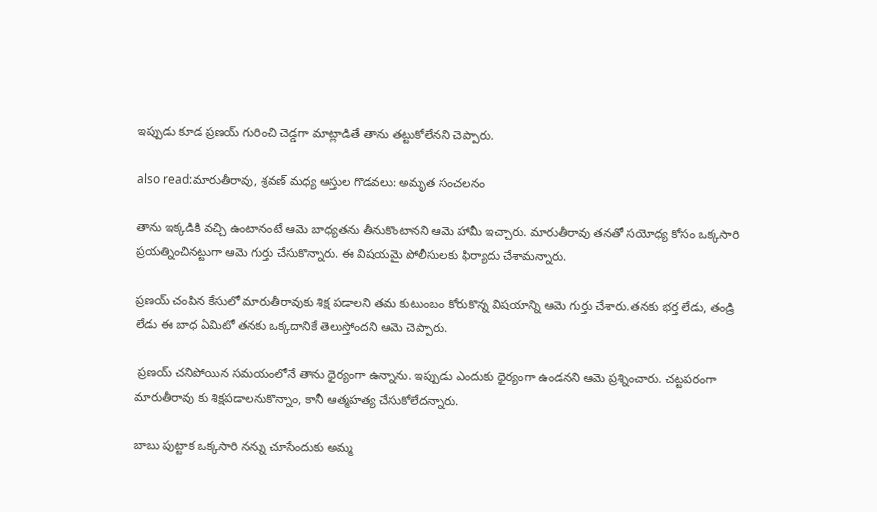ఇప్పుడు కూడ ప్రణయ్ గురించి చెడ్డగా మాట్లాడితే తాను తట్టుకోలేనని చెప్పారు.

also read:మారుతీరావు, శ్రవణ్ మధ్య ఆస్తుల గొడవలు: అమృత సంచలనం

తాను ఇక్కడికి వచ్చి ఉంటానంటే ఆమె బాధ్యతను తీనుకొంటానని ఆమె హామీ ఇచ్చారు. మారుతీరావు తనతో సయోధ్య కోసం ఒక్కసారి ప్రయత్నించినట్టుగా ఆమె గుర్తు చేసుకొన్నారు. ఈ విషయమై పోలీసులకు ఫిర్యాదు చేశామన్నారు.

ప్రణయ్ చంపిన కేసులో మారుతీరావుకు శిక్ష పడాలని తమ కుటుంబం కోరుకొన్న విషయాన్ని ఆమె గుర్తు చేశారు.తనకు భర్త లేడు, తండ్రి లేడు ఈ బాధ ఏమిటో తనకు ఒక్కదానికే తెలుస్తోందని ఆమె చెప్పారు.

 ప్రణయ్ చనిపోయిన సమయంలోనే తాను ధైర్యంగా ఉన్నాను. ఇప్పుడు ఎందుకు ధైర్యంగా ఉండనని ఆమె ప్రశ్నించారు. చట్టపరంగా మారుతీరావు కు శిక్షపడాలనుకొన్నాం, కానీ ఆత్మహత్య చేసుకోలేదన్నారు.

బాబు పుట్టాక ఒక్కసారి నన్ను చూసేందుకు అమ్మ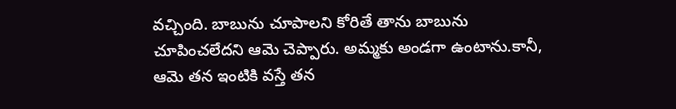వచ్చింది. బాబును చూపాలని కోరితే తాను బాబును చూపించలేదని ఆమె చెప్పారు. అమ్మకు అండగా ఉంటాను.కానీ, ఆమె తన ఇంటికి వస్తే తన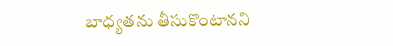బాధ్యతను తీసుకొంటానని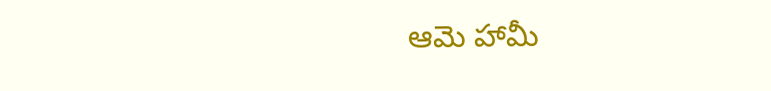ఆమె హామీ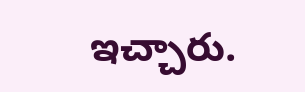ఇచ్చారు.